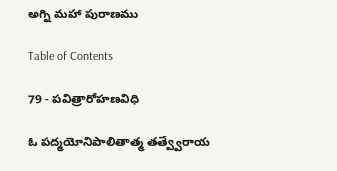అగ్ని మహా పురాణము

Table of Contents

79 - పవిత్రారోహణవిధి

ఓ పద్మయోనిపాలితాత్మ తత్వ్వేరాయ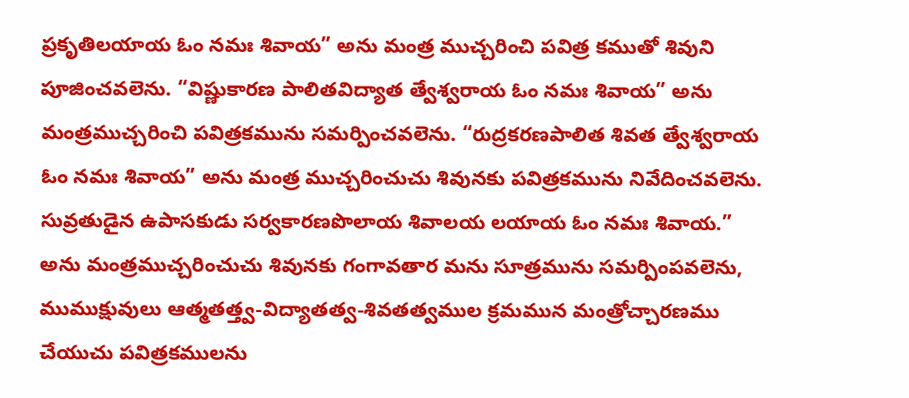ప్రకృతిలయాయ ఓం నమః శివాయ” అను మంత్ర ముచ్చరించి పవిత్ర కముతో శివుని పూజించవలెను. “విష్ణుకారణ పాలితవిద్యాత త్వేశ్వరాయ ఓం నమః శివాయ” అను మంత్రముచ్చరించి పవిత్రకమును సమర్పించవలెను. “రుద్రకరణపాలిత శివత త్వేశ్వరాయ ఓం నమః శివాయ” అను మంత్ర ముచ్చరించుచు శివునకు పవిత్రకమును నివేదించవలెను. సువ్రతుడైన ఉపాసకుడు సర్వకారణపొలాయ శివాలయ లయాయ ఓం నమః శివాయ.” అను మంత్రముచ్చరించుచు శివునకు గంగావతార మను సూత్రమును సమర్పింపవలెను, ముముక్షువులు ఆత్మతత్త్వ-విద్యాతత్వ-శివతత్వముల క్రమమున మంత్రోచ్చారణము చేయుచు పవిత్రకములను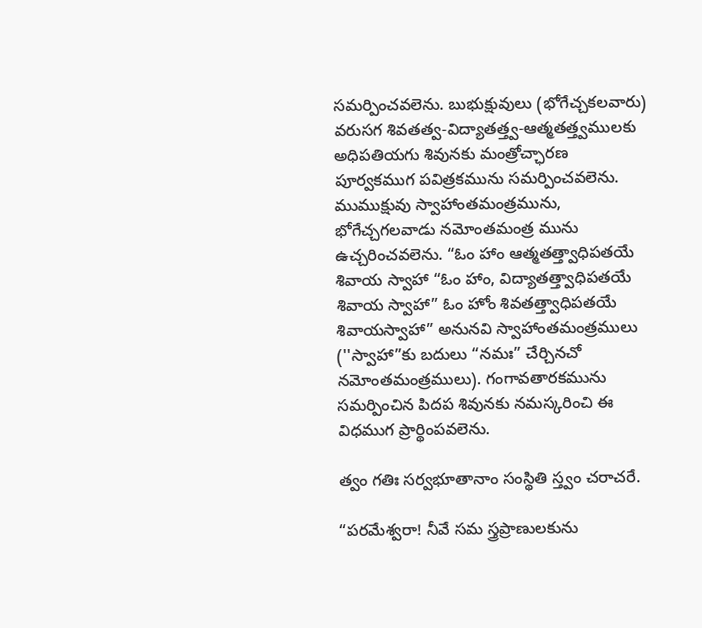సమర్పించవలెను. బుభుక్షువులు (భోగేచ్చకలవారు) వరుసగ శివతత్వ-విద్యాతత్త్వ-ఆత్మతత్త్వములకు అధిపతియగు శివునకు మంత్రోచ్ఛారణ పూర్వకముగ పవిత్రకమును సమర్పించవలెను. ముముక్షువు స్వాహాంతమంత్రమును, భోగేచ్చగలవాడు నమోంతమంత్ర మును ఉచ్చరించవలెను. “ఓం హాం ఆత్మతత్త్వాధిపతయే శివాయ స్వాహా “ఓం హాం, విద్యాతత్త్వాధిపతయే శివాయ స్వాహా” ఓం హోం శివతత్త్వాధిపతయే శివాయస్వాహా” అనునవి స్వాహాంతమంత్రములు (''స్వాహా”కు బదులు “నమః” చేర్చినచో నమోంతమంత్రములు). గంగావతారకమును సమర్పించిన పిదప శివునకు నమస్కరించి ఈ విధముగ ప్రార్థింపవలెను.

త్వం గతిః సర్వభూతానాం సంస్థితి స్త్వం చరాచరే.

“పరమేశ్వరా! నీవే సమ స్త్రప్రాణులకును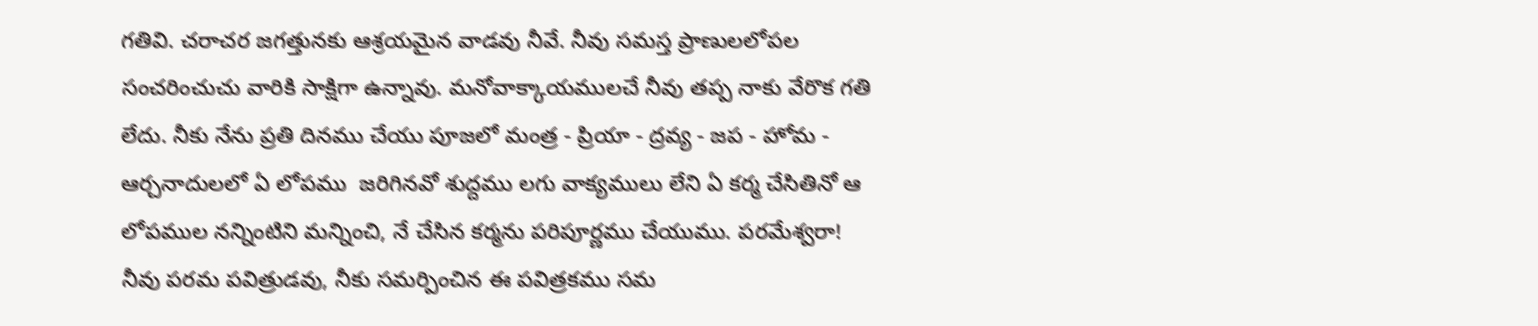గతివి. చరాచర జగత్తునకు ఆశ్రయమైన వాడవు నీవే. నీవు సమస్త ప్రాణులలోపల సంచరించుచు వారికి సాక్షిగా ఉన్నావు. మనోవాక్కాయములచే నీవు తప్ప నాకు వేరొక గతి లేదు. నీకు నేను ప్రతి దినము చేయు పూజలో మంత్ర - ప్రియా - ద్రవ్య - జప - హోమ - ఆర్చనాదులలో ఏ లోపము  జరిగినవో శుద్దము లగు వాక్యములు లేని ఏ కర్మ చేసితినో ఆ లోపముల నన్నింటిని మన్నించి, నే చేసిన కర్మను పరిపూర్ణము చేయుము. పరమేశ్వరా! నీవు పరమ పవిత్రుడవు, నీకు సమర్పించిన ఈ పవిత్రకము సమ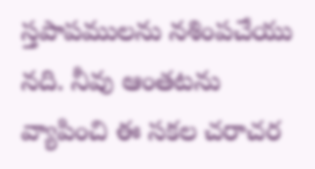స్తపాపములను నశింపచేయు నది. నీవు ఆంతటను వ్యాపించి ఈ సకల చరాచర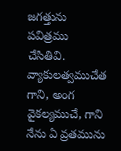జగత్తును పవిత్రము చేసితివి. వ్యాకులత్వముచేత గాని, అంగ వైకల్యముచే, గాని నేను ఏ వ్రతమును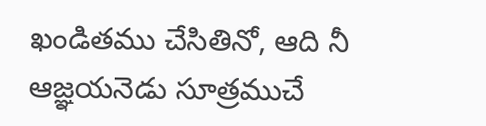ఖండితము చేసితినో, ఆది నీ ఆజ్ఞయనెడు సూత్రముచే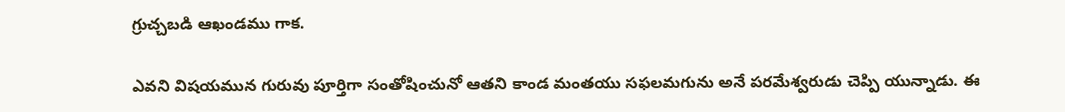గ్రుచ్చబడి ఆఖండము గాక.

ఎవని విషయమున గురువు పూర్తిగా సంతోషించునో ఆతని కాండ మంతయు సఫలమగును అనే పరమేశ్వరుడు చెప్పి యున్నాడు. ఈ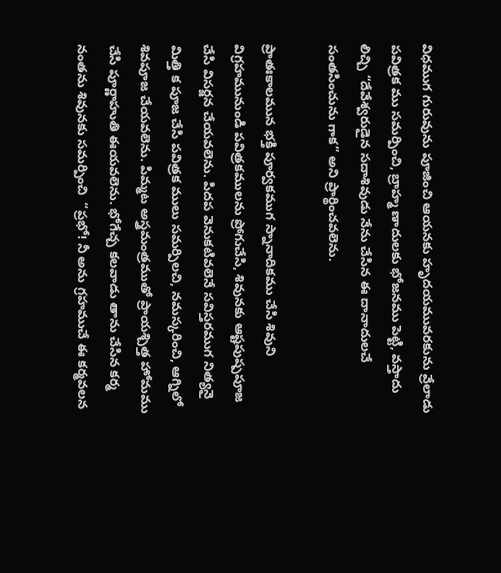విధముగ గురువును పూజించి ఆయనకు హృదయమువరకును వ్రేలాడు పవిత్రక ము సమర్పించి, బ్రాహ్మ ణాదులకు భోజనము పెట్టి, వస్తాదు లిచ్చి “దేవేశ్వరుడైన సదాశివుడు నేను చేసిన ఈ దానాదులచే సంతసించును గాక” అని ప్రార్థించవలెను.

ప్రాతఃకాలమున భక్తి పూర్వకముగ స్నానాదికము చేసి శివుని విగ్రహమునుండి పవిత్రకములను ప్రోగుచేసి, శివునకు ఆష్టపుష్పపూజ చేసి విసర్జన చేయవలెను. పిదప వెనుకటివలెనే సవిస్తరముగ నిత్యనై మిత్తి క పూజ చేసి పవిత్రక ములు సమర్పిలచి, నమస్కరించి, ఆగ్నిలో శివపూజ చేయవలెను. పిమ్మట అస్త్రమంత్రముతో ప్రాయశ్చిత్త హోమము చేసి పూర్ణాహుతి ఈయవలెను. భోగేచ్చ కలవాడు తాను చేసిన కర్మ నంతను శివునకు సమర్పించి  “ప్రభో! నీ అను గ్రహముచే ఈ కర్మవలన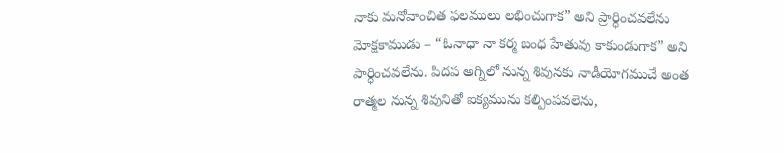నాకు మనోవాంచిత ఫలములు లభించుగాక” అని ప్రార్ధించవలేను మోక్షకాముడు – “ఓనాధా నా కర్మ బంధ హేతువు కాకుండుగాక” అని పార్ధించవలేను. పిదప అగ్నిలో నున్న శివునకు నాడీయోగముచే అంత రాత్మల నున్న శివునితో ఐక్యమును కల్పింపవలెను,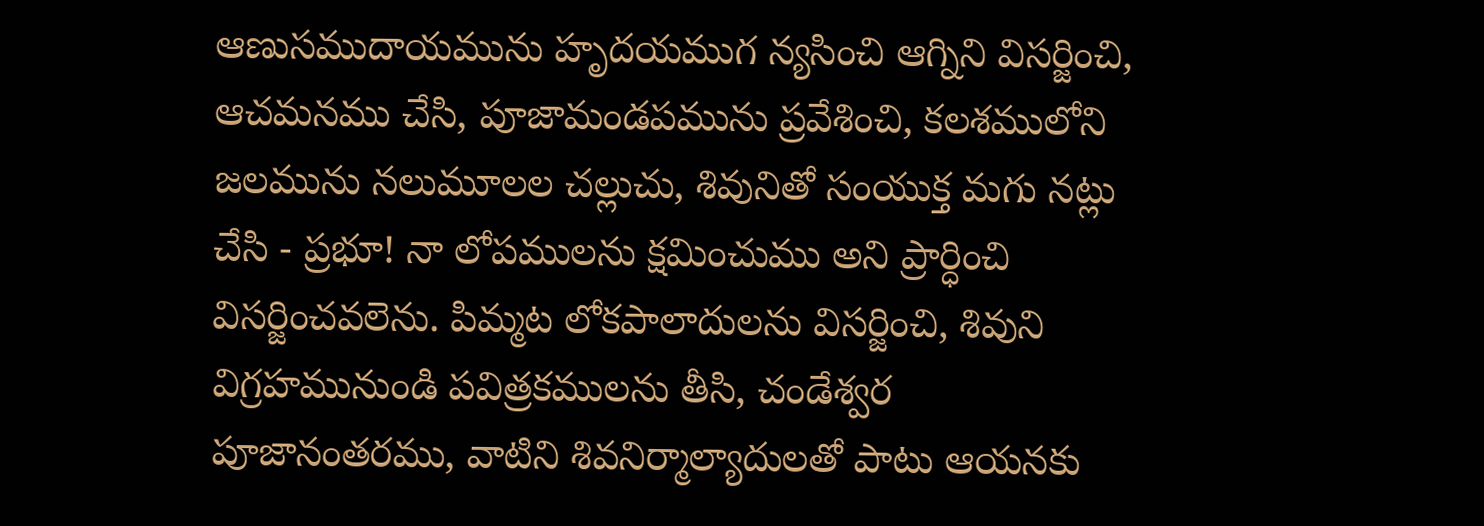ఆణుసముదాయమును హృదయముగ న్యసించి ఆగ్నిని విసర్జించి, ఆచమనము చేసి, పూజామండపమును ప్రవేశించి, కలశములోని జలమును నలుమూలల చల్లుచు, శివునితో సంయుక్త మగు నట్లు చేసి - ప్రభూ! నా లోపములను క్షమించుము అని ప్రార్ధించి విసర్జించవలెను. పిమ్మట లోకపాలాదులను విసర్జించి, శివుని విగ్రహమునుండి పవిత్రకములను తీసి, చండేశ్వర పూజానంతరము, వాటిని శివనిర్మాల్యాదులతో పాటు ఆయనకు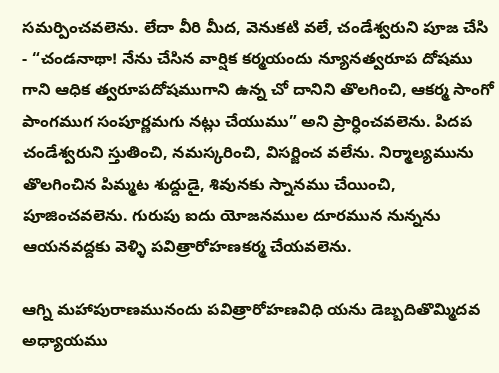సమర్పించవలెను. లేదా వీరి మీద, వెనుకటి వలే, చండేశ్వరుని పూజ చేసి - “చండనాథా! నేను చేసిన వార్షిక కర్మయందు న్యూనత్వరూప దోషము గాని ఆధిక త్వరూపదోషముగాని ఉన్న చో దానిని తొలగించి, ఆకర్మ సాంగో పాంగముగ సంపూర్ణమగు నట్లు చేయుము” అని ప్రార్ధించవలెను. పిదప చండేశ్వరుని స్తుతించి, నమస్కరించి, విసర్జించ వలేను. నిర్మాల్యమును తొలగించిన పిమ్మట శుద్దుడై, శివునకు స్నానము చేయించి, పూజించవలెను. గురుపు ఐదు యోజనముల దూరమున నున్నను ఆయనవద్దకు వెళ్ళి పవిత్రారోహణకర్మ చేయవలెను.

ఆగ్ని మహాపురాణమునందు పవిత్రారోహణవిధి యను డెబ్బదితొమ్మిదవ అధ్యాయము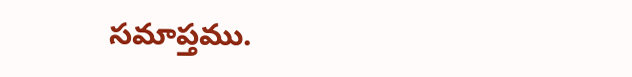సమాప్తము.